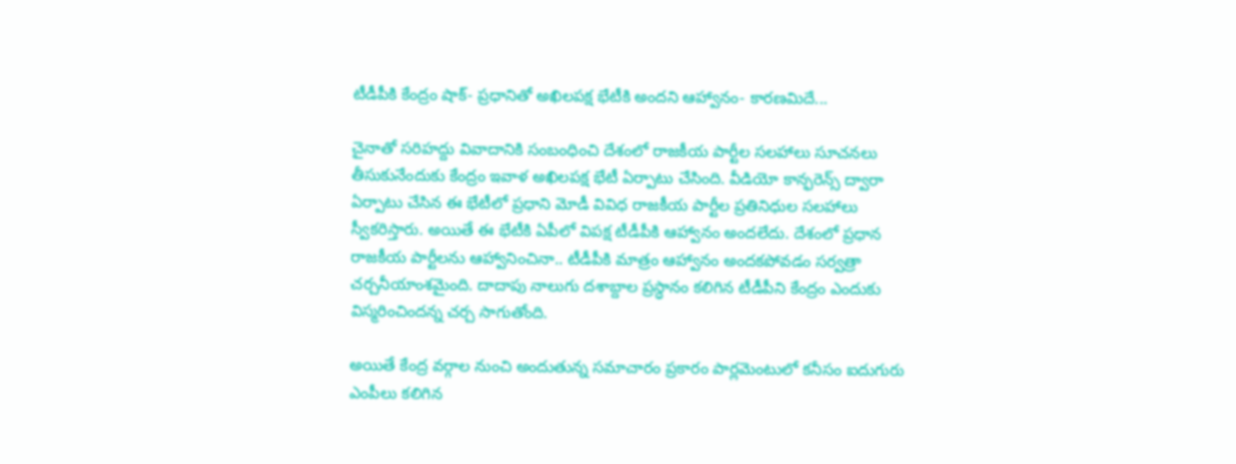టీడీపీకి కేంద్రం షాక్- ప్రధానితో అఖిలపక్ష భేటీకి అందని ఆహ్వానం- కారణమిదే...

చైనాతో సరిహద్దు వివాదానికి సంబంధించి దేశంలో రాజకీయ పార్టీల సలహాలు సూచనలు తీసుకునేందుకు కేంద్రం ఇవాళ అఖిలపక్ష భేటీ ఏర్పాటు చేసింది. వీడియో కాన్ఫరెన్స్ ద్వారా ఏర్పాటు చేసిన ఈ భేటీలో ప్రధాని మోడీ వివిధ రాజకీయ పార్టీల ప్రతినిధుల సలహాలు స్వీకరిస్తారు. అయితే ఈ భేటీకి ఏపీలో విపక్ష టీడీపీకి ఆహ్వానం అందలేదు. దేశంలో ప్రధాన రాజకీయ పార్టీలను ఆహ్వానించినా.. టీడీపీకి మాత్రం ఆహ్వానం అందకపోవడం సర్వత్రా చర్చనీయాంశమైంది. దాదాపు నాలుగు దశాబ్దాల ప్రస్ధానం కలిగిన టీడీపీని కేంద్రం ఎందుకు విస్మరించిందన్న చర్చ సాగుతోంది.

అయితే కేంద్ర వర్గాల నుంచి అందుతున్న సమాచారం ప్రకారం పార్లమెంటులో కనీసం ఐదుగురు ఎంపీలు కలిగిన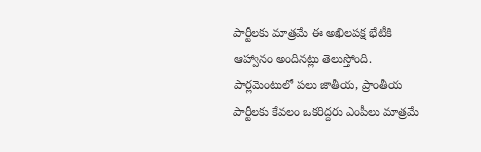పార్టీలకు మాత్రమే ఈ అఖిలపక్ష భేటీకి ఆహ్వానం అందినట్లు తెలుస్తోంది. పార్లమెంటులో పలు జాతీయ, ప్రాంతీయ పార్టీలకు కేవలం ఒకరిద్దరు ఎంపీలు మాత్రమే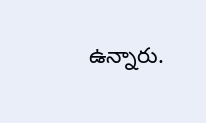ఉన్నారు.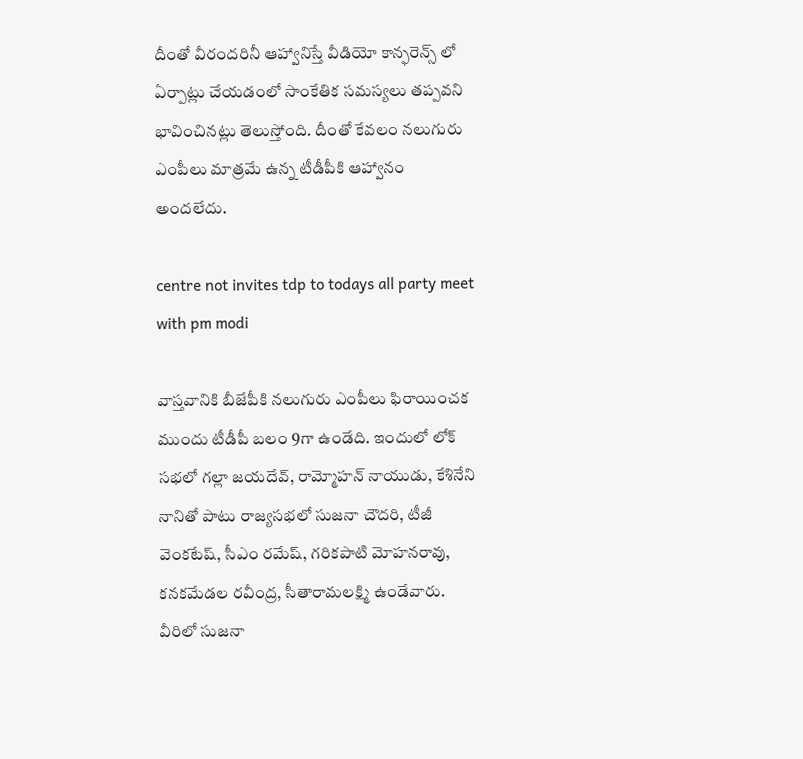దీంతో వీరందరినీ ఆహ్వానిస్తే వీడియో కాన్ఫరెన్స్ లో ఏర్పాట్లు చేయడంలో సాంకేతిక సమస్యలు తప్పవని భావించినట్లు తెలుస్తోంది. దీంతో కేవలం నలుగురు ఎంపీలు మాత్రమే ఉన్న టీడీపీకి ఆహ్వానం అందలేదు.

centre not invites tdp to todays all party meet with pm modi

వాస్తవానికి బీజేపీకి నలుగురు ఎంపీలు ఫిరాయించక ముందు టీడీపీ బలం 9గా ఉండేది. ఇందులో లోక్ సభలో గల్లా జయదేవ్, రామ్మోహన్ నాయుడు, కేశినేని నానితో పాటు రాజ్యసభలో సుజనా చౌదరి, టీజీ వెంకటేష్, సీఎం రమేష్, గరికపాటి మోహనరావు, కనకమేడల రవీంద్ర, సీతారామలక్ష్మి ఉండేవారు. వీరిలో సుజనా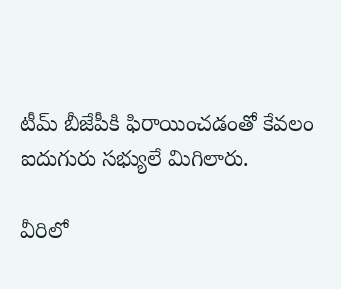టీమ్ బీజేపీకి ఫిరాయించడంతో కేవలం ఐదుగురు సభ్యులే మిగిలారు.

వీరిలో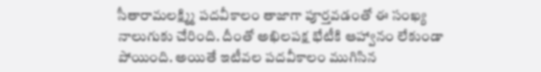సీతారామలక్ష్మ్మి పదవీకాలం తాజాగా పూర్తవడంతో ఈ సంఖ్య నాలుగుకు చేరింది. దీంతో అఖిలపక్ష భేటీకి ఆహ్వానం లేకుండా పోయింది. అయితే ఇటీవల పదవీకాలం ముగిసిన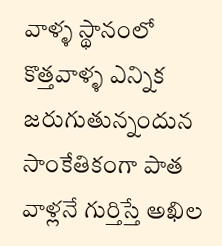వాళ్ళ స్థానంలో కొత్తవాళ్ళ ఎన్నిక జరుగుతున్నందున సాంకేతికంగా పాత వాళ్లనే గుర్తిస్తే అఖిల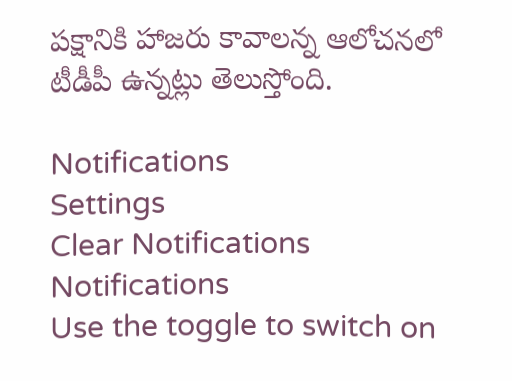పక్షానికి హాజరు కావాలన్న ఆలోచనలో టీడీపీ ఉన్నట్లు తెలుస్తోంది.

Notifications
Settings
Clear Notifications
Notifications
Use the toggle to switch on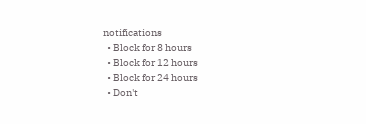notifications
  • Block for 8 hours
  • Block for 12 hours
  • Block for 24 hours
  • Don't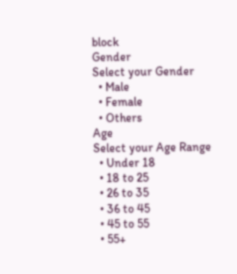block
Gender
Select your Gender
  • Male
  • Female
  • Others
Age
Select your Age Range
  • Under 18
  • 18 to 25
  • 26 to 35
  • 36 to 45
  • 45 to 55
  • 55+